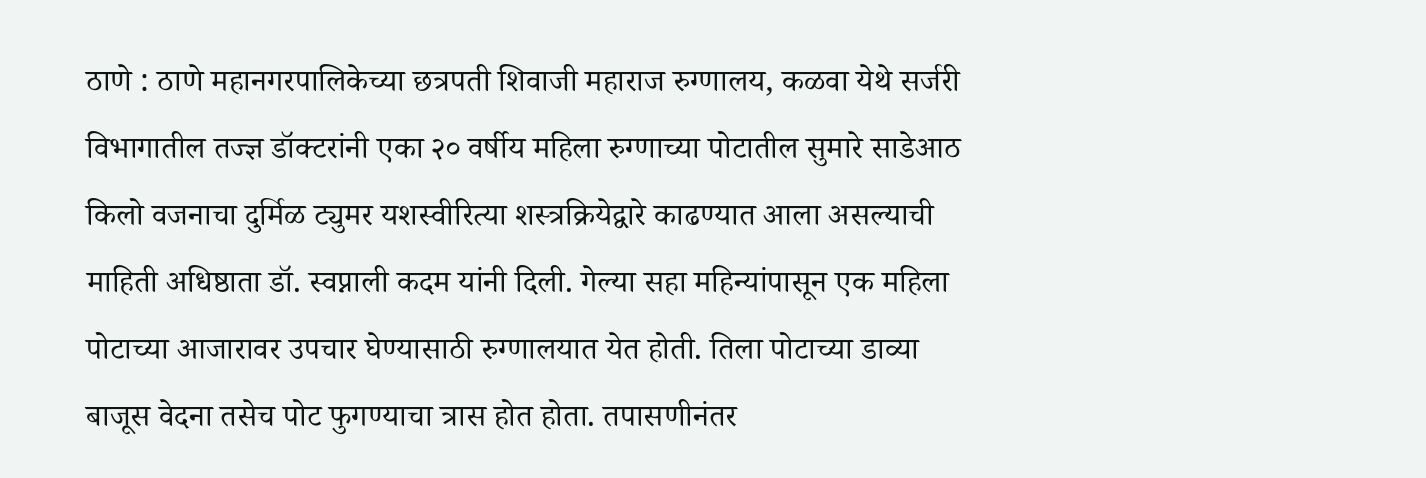ठाणे : ठाणे महानगरपालिकेच्या छत्रपती शिवाजी महाराज रुग्णालय, कळवा येथे सर्जरी विभागातील तज्ज्ञ डॉक्टरांनी एका २० वर्षीय महिला रुग्णाच्या पोटातील सुमारे साडेआठ किलो वजनाचा दुर्मिळ ट्युमर यशस्वीरित्या शस्त्रक्रियेद्वारे काढण्यात आला असल्याची माहिती अधिष्ठाता डॉ. स्वप्नाली कदम यांनी दिली. गेल्या सहा महिन्यांपासून एक महिला पोटाच्या आजारावर उपचार घेण्यासाठी रुग्णालयात येत होती. तिला पोटाच्या डाव्या बाजूस वेदना तसेच पोट फुगण्याचा त्रास होत होता. तपासणीनंतर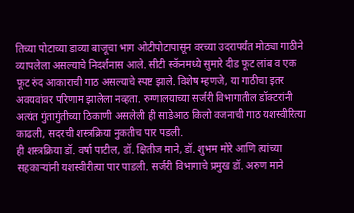तिच्या पोटाच्या डाव्या बाजूचा भाग ओटीपोटापासून वरच्या उदरापर्यंत मोठ्या गाठीने व्यापलेला असल्याचे निदर्शनास आले. सीटी स्कॅनमध्ये सुमारे दीड फूट लांब व एक फूट रुंद आकाराची गाठ असल्याचे स्पष्ट झाले. विशेष म्हणजे, या गाठीचा इतर अवयवांवर परिणाम झालेला नव्हता. रुग्णालयाच्या सर्जरी विभागातील डॉक्टरांनी अत्यंत गुंतागुंतीच्या ठिकाणी असलेली ही साडेआठ किलो वजनाची गाठ यशस्वीरित्या काढली, सदरची शस्त्रक्रिया नुकतीच पार पडली.
ही शस्त्रक्रिया डॉ. वर्षा पाटील, डॉ. क्षितीज माने, डॉ. शुभम मोरे आणि त्यांच्या सहकाऱ्यांनी यशस्वीरीत्या पार पाडली. सर्जरी विभागाचे प्रमुख डॉ. अरुण माने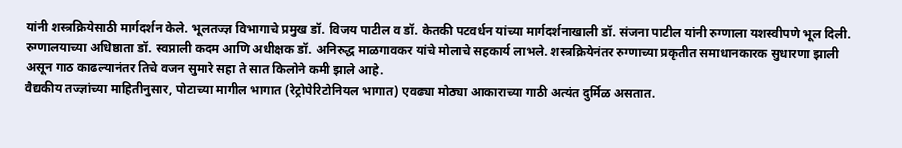यांनी शस्त्रक्रियेसाठी मार्गदर्शन केले. भूलतज्ज्ञ विभागाचे प्रमुख डॉ. विजय पाटील व डॉ. केतकी पटवर्धन यांच्या मार्गदर्शनाखाली डॉ. संजना पाटील यांनी रुग्णाला यशस्वीपणे भूल दिली. रुग्णालयाच्या अधिष्ठाता डॉ. स्वप्नाली कदम आणि अधीक्षक डॉ. अनिरुद्ध माळगावकर यांचे मोलाचे सहकार्य लाभले. शस्त्रक्रियेनंतर रुग्णाच्या प्रकृतीत समाधानकारक सुधारणा झाली असून गाठ काढल्यानंतर तिचे वजन सुमारे सहा ते सात किलोने कमी झाले आहे.
वैद्यकीय तज्ज्ञांच्या माहितीनुसार, पोटाच्या मागील भागात (रेट्रोपेरिटोनियल भागात) एवढ्या मोठ्या आकाराच्या गाठी अत्यंत दुर्मिळ असतात.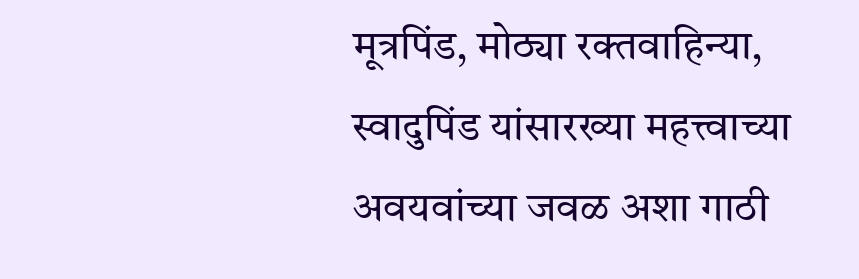मूत्रपिंड, मोठ्या रक्तवाहिन्या, स्वादुपिंड यांसारख्या महत्त्वाच्या अवयवांच्या जवळ अशा गाठी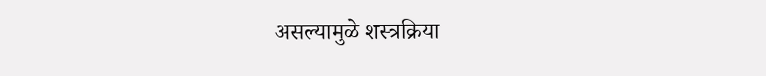असल्यामुळे शस्त्रक्रिया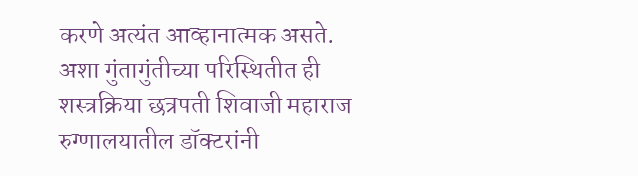करणे अत्यंत आव्हानात्मक असते. अशा गुंतागुंतीच्या परिस्थितीत ही शस्त्रक्रिया छत्रपती शिवाजी महाराज रुग्णालयातील डॉक्टरांनी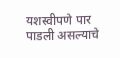यशस्वीपणे पार पाडली असल्याचे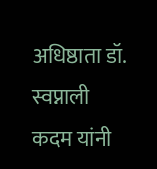अधिष्ठाता डॉ. स्वप्नाली कदम यांनी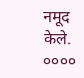नमूद केले.
००००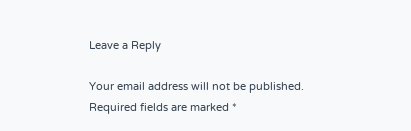Leave a Reply

Your email address will not be published. Required fields are marked *